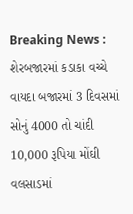Breaking News :
શેરબજારમાં કડાકા વચ્ચે વાયદા બજારમાં 3 દિવસમાં સોનું 4000 તો ચાંદી 10,000 રૂપિયા મોંઘી વલસાડમાં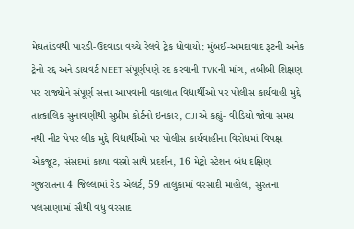મેઘતાંડવથી પારડી-ઉદવાડા વચ્ચે રેલવે ટ્રેક ધોવાયો: મુંબઈ-અમદાવાદ રૂટની અનેક ટ્રેનો રદ્દ અને ડાયવર્ટ NEET સંપૂર્ણપણે રદ કરવાની TVKની માંગ, તબીબી શિક્ષણ પર રાજ્યોને સંપૂર્ણ સત્તા આપવાની વકાલાત વિદ્યાર્થીઓ પર પોલીસ કાર્યવાહી મુદ્દે તાત્કાલિક સુનાવણીથી સુપ્રીમ કોર્ટનો ઇનકાર, CJIએ કહ્યું- વીડિયો જોવા સમય નથી નીટ પેપર લીક મુદ્દે વિદ્યાર્થીઓ પર પોલીસ કાર્યવાહીના વિરોધમાં વિપક્ષ એકજૂટ, સંસદમાં કાળા વસ્ત્રો સાથે પ્રદર્શન, 16 મેટ્રો સ્ટેશન બંધ દક્ષિણ ગુજરાતના 4 જિલ્લામાં રેડ એલર્ટ, 59 તાલુકામાં વરસાદી માહોલ, સુરતના પલસાણામાં સૌથી વધુ વરસાદ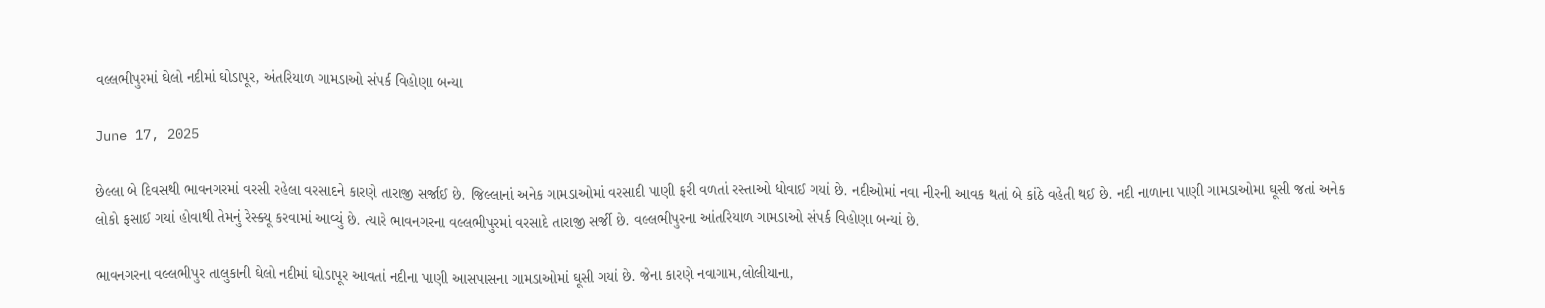વલ્લભીપુરમાં ઘેલો નદીમાં ઘોડાપૂર, અંતરિયાળ ગામડાઓ સંપર્ક વિહોણા બન્યા

June 17, 2025

છેલ્લા બે દિવસથી ભાવનગરમાં વરસી રહેલા વરસાદને કારણે તારાજી સર્જાઈ છે. જિલ્લાનાં અનેક ગામડાઓમાં વરસાદી પાણી ફરી વળતાં રસ્તાઓ ધોવાઈ ગયાં છે. નદીઓમાં નવા નીરની આવક થતાં બે કાંઠે વહેતી થઈ છે. નદી નાળાના પાણી ગામડાઓમા ઘૂસી જતાં અનેક લોકો ફસાઈ ગયાં હોવાથી તેમનું રેસ્ક્યૂ કરવામાં આવ્યું છે. ત્યારે ભાવનગરના વલ્લભીપુરમાં વરસાદે તારાજી સર્જી છે. વલ્લભીપુરના આંતરિયાળ ગામડાઓ સંપર્ક વિહોણા બન્યાં છે.

ભાવનગરના વલ્લભીપુર તાલુકાની ઘેલો નદીમાં ઘોડાપૂર આવતાં નદીના પાણી આસપાસના ગામડાઓમાં ઘૂસી ગયાં છે. જેના કારણે નવાગામ,લોલીયાના,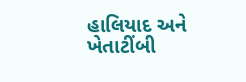હાલિયાદ અને ખેતાટીંબી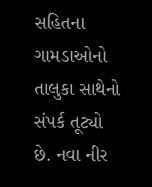સહિતના ગામડાઓનો તાલુકા સાથેનો સંપર્ક તૂટ્યો છે. નવા નીર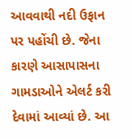આવવાથી નદી ઉફાન પર પહોંચી છે. જેના કારણે આસાપાસના ગામડાઓને એલર્ટ કરી દેવામાં આવ્યાં છે. આ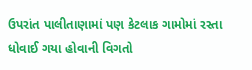ઉપરાંત પાલીતાણામાં પણ કેટલાક ગામોમાં રસ્તા ધોવાઈ ગયા હોવાની વિગતો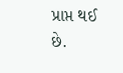પ્રાપ્ત થઈ છે.